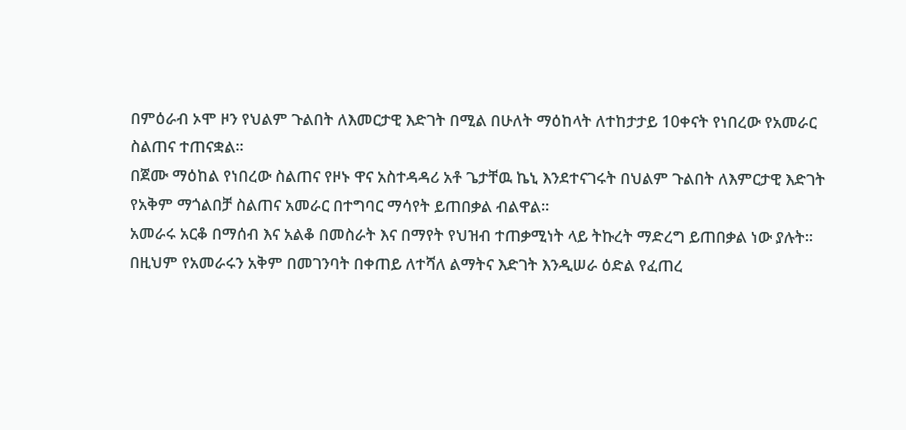በምዕራብ ኦሞ ዞን የህልም ጉልበት ለእመርታዊ እድገት በሚል በሁለት ማዕከላት ለተከታታይ 10ቀናት የነበረው የአመራር ስልጠና ተጠናቋል።
በጀሙ ማዕከል የነበረው ስልጠና የዞኑ ዋና አስተዳዳሪ አቶ ጌታቸዉ ኬኒ እንደተናገሩት በህልም ጉልበት ለእምርታዊ እድገት የአቅም ማጎልበቻ ስልጠና አመራር በተግባር ማሳየት ይጠበቃል ብልዋል።
አመራሩ አርቆ በማሰብ እና አልቆ በመስራት እና በማየት የህዝብ ተጠቃሚነት ላይ ትኩረት ማድረግ ይጠበቃል ነው ያሉት።
በዚህም የአመራሩን አቅም በመገንባት በቀጠይ ለተሻለ ልማትና እድገት እንዲሠራ ዕድል የፈጠረ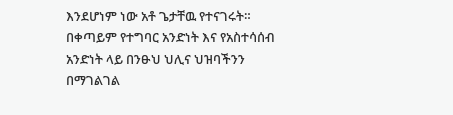እንደሆነም ነው አቶ ጌታቸዉ የተናገሩት።
በቀጣይም የተግባር አንድነት እና የአስተሳሰብ አንድነት ላይ በንፁህ ህሊና ህዝባችንን በማገልገል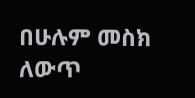በሁሉም መስክ ለውጥ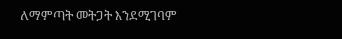ለማምጣት መትጋት እንደሚገባም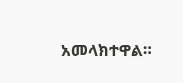አመላክተዋል።